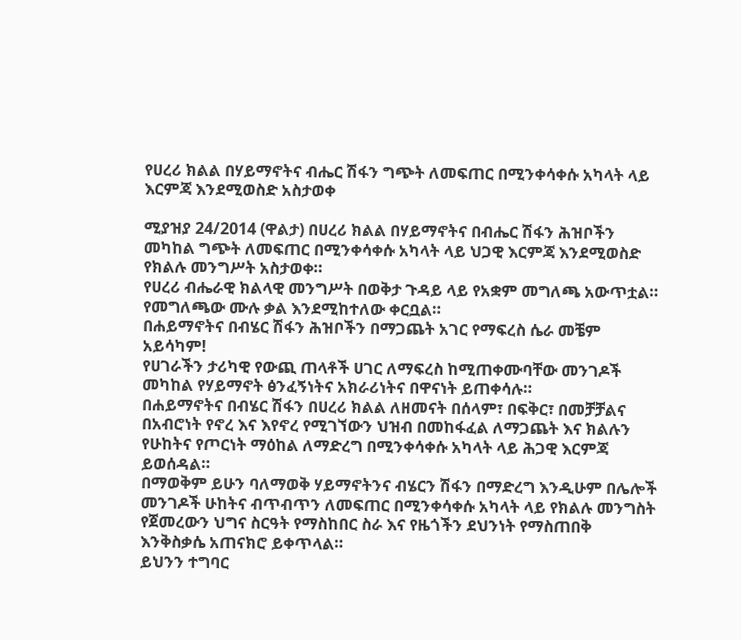የሀረሪ ክልል በሃይማኖትና ብሔር ሽፋን ግጭት ለመፍጠር በሚንቀሳቀሱ አካላት ላይ እርምጃ እንደሚወስድ አስታወቀ

ሚያዝያ 24/2014 (ዋልታ) በሀረሪ ክልል በሃይማኖትና በብሔር ሽፋን ሕዝቦችን መካከል ግጭት ለመፍጠር በሚንቀሳቀሱ አካላት ላይ ህጋዊ እርምጃ እንደሚወስድ የክልሉ መንግሥት አስታወቀ።
የሀረሪ ብሔራዊ ክልላዊ መንግሥት በወቅታ ጉዳይ ላይ የአቋም መግለጫ አውጥቷል።
የመግለጫው ሙሉ ቃል እንደሚከተለው ቀርቧል።
በሐይማኖትና በብሄር ሽፋን ሕዝቦችን በማጋጨት አገር የማፍረስ ሴራ መቼም አይሳካም!
የሀገራችን ታሪካዊ የውጪ ጠላቶች ሀገር ለማፍረስ ከሚጠቀሙባቸው መንገዶች መካከል የሃይማኖት ፅንፈኝነትና አክራሪነትና በዋናነት ይጠቀሳሉ።
በሐይማኖትና በብሄር ሽፋን በሀረሪ ክልል ለዘመናት በሰላም፣ በፍቅር፣ በመቻቻልና በአብሮነት የኖረ እና እየኖረ የሚገኘውን ህዝብ በመከፋፈል ለማጋጨት እና ክልሉን የሁከትና የጦርነት ማዕከል ለማድረግ በሚንቀሳቀሱ አካላት ላይ ሕጋዊ እርምጃ ይወሰዳል።
በማወቅም ይሁን ባለማወቅ ሃይማኖትንና ብሄርን ሽፋን በማድረግ እንዲሁም በሌሎች መንገዶች ሁከትና ብጥብጥን ለመፍጠር በሚንቀሳቀሱ አካላት ላይ የክልሉ መንግስት የጀመረውን ህግና ስርዓት የማስከበር ስራ እና የዜጎችን ደህንነት የማስጠበቅ እንቅስቃሴ አጠናክሮ ይቀጥላል።
ይህንን ተግባር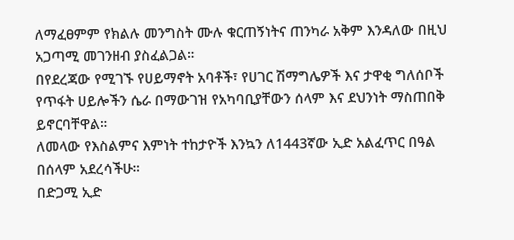ለማፈፀምም የክልሉ መንግስት ሙሉ ቁርጠኝነትና ጠንካራ አቅም እንዳለው በዚህ አጋጣሚ መገንዘብ ያስፈልጋል።
በየደረጃው የሚገኙ የሀይማኖት አባቶች፣ የሀገር ሽማግሌዎች እና ታዋቂ ግለሰቦች የጥፋት ሀይሎችን ሴራ በማውገዝ የአካባቢያቸውን ሰላም እና ደህንነት ማስጠበቅ ይኖርባቸዋል።
ለመላው የእስልምና እምነት ተከታዮች እንኳን ለ1443ኛው ኢድ አልፈጥር በዓል በሰላም አደረሳችሁ።
በድጋሚ ኢድ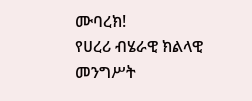ሙባረክ!
የሀረሪ ብሄራዊ ክልላዊ መንግሥት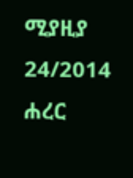ሚያዚያ 24/2014
ሐረር